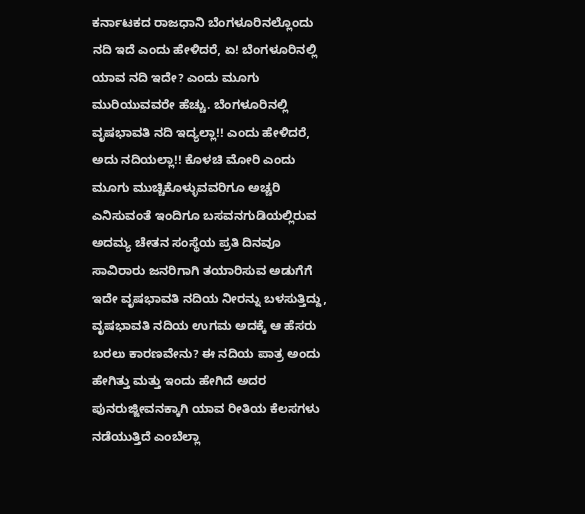ಕರ್ನಾಟಕದ ರಾಜಧಾನಿ ಬೆಂಗಳೂರಿನಲ್ಲೊಂದು ನದಿ ಇದೆ ಎಂದು ಹೇಳಿದರೆ, ಏ! ಬೆಂಗಳೂರಿನಲ್ಲಿ ಯಾವ ನದಿ ಇದೇ? ಎಂದು ಮೂಗು ಮುರಿಯುವವರೇ ಹೆಚ್ಚು. ಬೆಂಗಳೂರಿನಲ್ಲಿ ವೃಷಭಾವತಿ ನದಿ ಇದ್ಯಲ್ಲಾ!! ಎಂದು ಹೇಳಿದರೆ, ಅದು ನದಿಯಲ್ಲಾ!! ಕೊಳಚಿ ಮೋರಿ ಎಂದು ಮೂಗು ಮುಚ್ಚಿಕೊಳ್ಳುವವರಿಗೂ ಅಚ್ಚರಿ ಎನಿಸುವಂತೆ ಇಂದಿಗೂ ಬಸವನಗುಡಿಯಲ್ಲಿರುವ ಅದಮ್ಯ ಚೇತನ ಸಂಸ್ಥೆಯ ಪ್ರತಿ ದಿನವೂ ಸಾವಿರಾರು ಜನರಿಗಾಗಿ ತಯಾರಿಸುವ ಅಡುಗೆಗೆ ಇದೇ ವೃಷಭಾವತಿ ನದಿಯ ನೀರನ್ನು ಬಳಸುತ್ತಿದ್ದು, ವೃಷಭಾವತಿ ನದಿಯ ಉಗಮ ಅದಕ್ಕೆ ಆ ಹೆಸರು ಬರಲು ಕಾರಣವೇನು? ಈ ನದಿಯ ಪಾತ್ರ ಅಂದು ಹೇಗಿತ್ತು ಮತ್ತು ಇಂದು ಹೇಗಿದೆ ಅದರ ಪುನರುಜ್ಜೀವನಕ್ಕಾಗಿ ಯಾವ ರೀತಿಯ ಕೆಲಸಗಳು ನಡೆಯುತ್ತಿದೆ ಎಂಬೆಲ್ಲಾ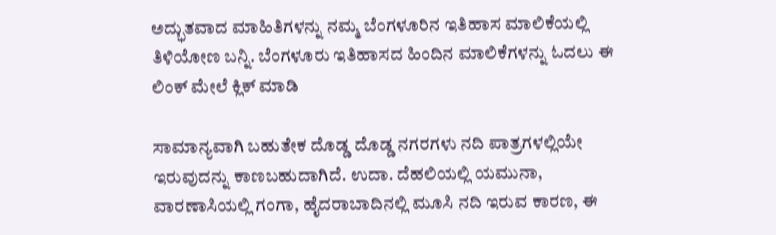ಅದ್ಭುತವಾದ ಮಾಹಿತಿಗಳನ್ನು ನಮ್ಮ ಬೆಂಗಳೂರಿನ ಇತಿಹಾಸ ಮಾಲಿಕೆಯಲ್ಲಿ ತಿಳಿಯೋಣ ಬನ್ನಿ. ಬೆಂಗಳೂರು ಇತಿಹಾಸದ ಹಿಂದಿನ ಮಾಲಿಕೆಗಳನ್ನು ಓದಲು ಈ ಲಿಂಕ್ ಮೇಲೆ ಕ್ಲಿಕ್ ಮಾಡಿ

ಸಾಮಾನ್ಯವಾಗಿ ಬಹುತೇಕ ದೊಡ್ಡ ದೊಡ್ಡ ನಗರಗಳು ನದಿ ಪಾತ್ರಗಳಲ್ಲಿಯೇ ಇರುವುದನ್ನು ಕಾಣಬಹುದಾಗಿದೆ. ಉದಾ. ದೆಹಲಿಯಲ್ಲಿ ಯಮುನಾ, ವಾರಣಾಸಿಯಲ್ಲಿ ಗಂಗಾ, ಹೈದರಾಬಾದಿನಲ್ಲಿ ಮೂಸಿ ನದಿ ಇರುವ ಕಾರಣ, ಈ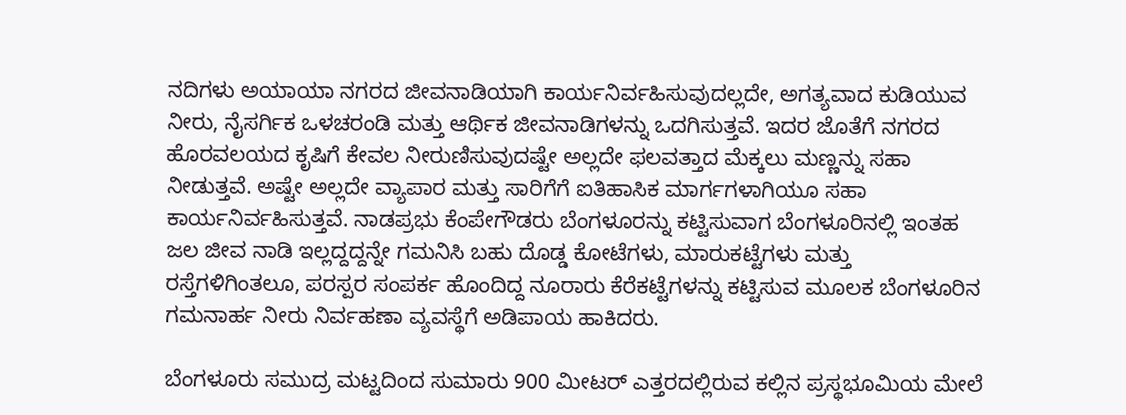ನದಿಗಳು ಅಯಾಯಾ ನಗರದ ಜೀವನಾಡಿಯಾಗಿ ಕಾರ್ಯನಿರ್ವಹಿಸುವುದಲ್ಲದೇ, ಅಗತ್ಯವಾದ ಕುಡಿಯುವ ನೀರು, ನೈಸರ್ಗಿಕ ಒಳಚರಂಡಿ ಮತ್ತು ಆರ್ಥಿಕ ಜೀವನಾಡಿಗಳನ್ನು ಒದಗಿಸುತ್ತವೆ. ಇದರ ಜೊತೆಗೆ ನಗರದ ಹೊರವಲಯದ ಕೃಷಿಗೆ ಕೇವಲ ನೀರುಣಿಸುವುದಷ್ಟೇ ಅಲ್ಲದೇ ಫಲವತ್ತಾದ ಮೆಕ್ಕಲು ಮಣ್ಣನ್ನು ಸಹಾ ನೀಡುತ್ತವೆ. ಅಷ್ಟೇ ಅಲ್ಲದೇ ವ್ಯಾಪಾರ ಮತ್ತು ಸಾರಿಗೆಗೆ ಐತಿಹಾಸಿಕ ಮಾರ್ಗಗಳಾಗಿಯೂ ಸಹಾ ಕಾರ್ಯನಿರ್ವಹಿಸುತ್ತವೆ. ನಾಡಪ್ರಭು ಕೆಂಪೇಗೌಡರು ಬೆಂಗಳೂರನ್ನು ಕಟ್ಟಿಸುವಾಗ ಬೆಂಗಳೂರಿನಲ್ಲಿ ಇಂತಹ ಜಲ ಜೀವ ನಾಡಿ ಇಲ್ಲದ್ದದ್ದನ್ನೇ ಗಮನಿಸಿ ಬಹು ದೊಡ್ಡ ಕೋಟೆಗಳು, ಮಾರುಕಟ್ಟೆಗಳು ಮತ್ತು ರಸ್ತೆಗಳಿಗಿಂತಲೂ, ಪರಸ್ಪರ ಸಂಪರ್ಕ ಹೊಂದಿದ್ದ ನೂರಾರು ಕೆರೆಕಟ್ಟೆಗಳನ್ನು ಕಟ್ಟಿಸುವ ಮೂಲಕ ಬೆಂಗಳೂರಿನ ಗಮನಾರ್ಹ ನೀರು ನಿರ್ವಹಣಾ ವ್ಯವಸ್ಥೆಗೆ ಅಡಿಪಾಯ ಹಾಕಿದರು.

ಬೆಂಗಳೂರು ಸಮುದ್ರ ಮಟ್ಟದಿಂದ ಸುಮಾರು 900 ಮೀಟರ್ ಎತ್ತರದಲ್ಲಿರುವ ಕಲ್ಲಿನ ಪ್ರಸ್ಥಭೂಮಿಯ ಮೇಲೆ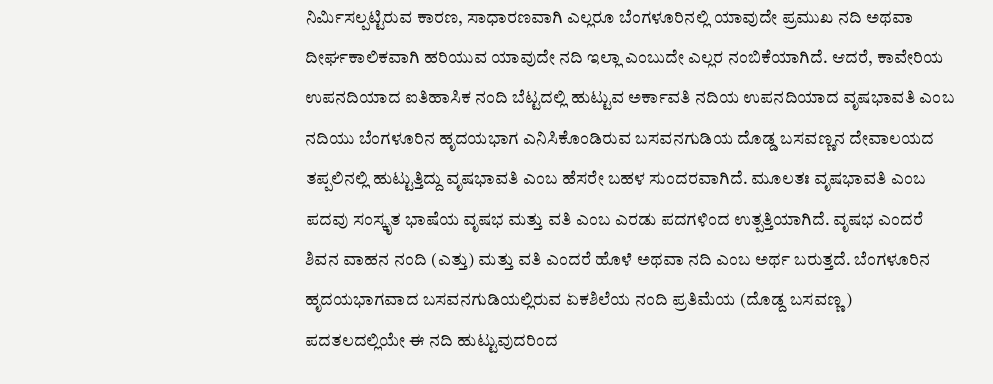ನಿರ್ಮಿಸಲ್ಪಟ್ಟಿರುವ ಕಾರಣ, ಸಾಧಾರಣವಾಗಿ ಎಲ್ಲರೂ ಬೆಂಗಳೂರಿನಲ್ಲಿ ಯಾವುದೇ ಪ್ರಮುಖ ನದಿ ಅಥವಾ ದೀರ್ಘಕಾಲಿಕವಾಗಿ ಹರಿಯುವ ಯಾವುದೇ ನದಿ ಇಲ್ಲಾ ಎಂಬುದೇ ಎಲ್ಲರ ನಂಬಿಕೆಯಾಗಿದೆ. ಆದರೆ, ಕಾವೇರಿಯ ಉಪನದಿಯಾದ ಐತಿಹಾಸಿಕ ನಂದಿ ಬೆಟ್ಟದಲ್ಲಿ ಹುಟ್ಟುವ ಅರ್ಕಾವತಿ ನದಿಯ ಉಪನದಿಯಾದ ವೃಷಭಾವತಿ ಎಂಬ ನದಿಯು ಬೆಂಗಳೂರಿನ ಹೃದಯಭಾಗ ಎನಿಸಿಕೊಂಡಿರುವ ಬಸವನಗುಡಿಯ ದೊಡ್ಡ ಬಸವಣ್ಣನ ದೇವಾಲಯದ ತಪ್ಪಲಿನಲ್ಲಿ ಹುಟ್ಟುತ್ತಿದ್ದು ವೃಷಭಾವತಿ ಎಂಬ ಹೆಸರೇ ಬಹಳ ಸುಂದರವಾಗಿದೆ. ಮೂಲತಃ ವೃಷಭಾವತಿ ಎಂಬ ಪದವು ಸಂಸ್ಕೃತ ಭಾಷೆಯ ವೃಷಭ ಮತ್ತು ವತಿ ಎಂಬ ಎರಡು ಪದಗಳಿಂದ ಉತ್ಪತ್ತಿಯಾಗಿದೆ. ವೃಷಭ ಎಂದರೆ ಶಿವನ ವಾಹನ ನಂದಿ (ಎತ್ತು) ಮತ್ತು ವತಿ ಎಂದರೆ ಹೊಳೆ ಅಥವಾ ನದಿ ಎಂಬ ಅರ್ಥ ಬರುತ್ತದೆ. ಬೆಂಗಳೂರಿನ ಹೃದಯಭಾಗವಾದ ಬಸವನಗುಡಿಯಲ್ಲಿರುವ ಏಕಶಿಲೆಯ ನಂದಿ ಪ್ರತಿಮೆಯ (ದೊಡ್ದ ಬಸವಣ್ಣ) ಪದತಲದಲ್ಲಿಯೇ ಈ ನದಿ ಹುಟ್ಟುವುದರಿಂದ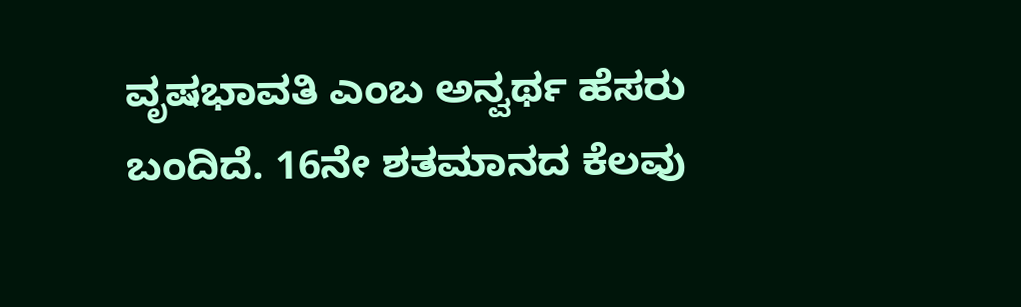ವೃಷಭಾವತಿ ಎಂಬ ಅನ್ವರ್ಥ ಹೆಸರು ಬಂದಿದೆ. 16ನೇ ಶತಮಾನದ ಕೆಲವು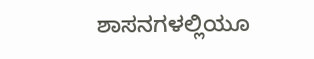ಶಾಸನಗಳಲ್ಲಿಯೂ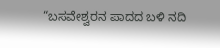“ಬಸವೇಶ್ವರನ ಪಾದದ ಬಳಿ ನದಿ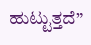ಹುಟ್ಟುತ್ತದೆ”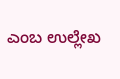ಎಂಬ ಉಲ್ಲೇಖ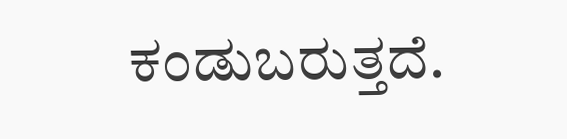ಕಂಡುಬರುತ್ತದೆ.